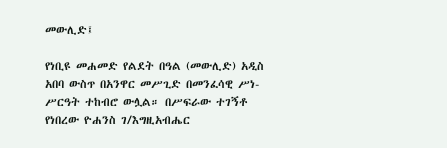መውሊድ፤

የነቢዩ መሐመድ የልደት በዓል (መውሊድ) አዲስ አበባ ውስጥ በአንዋር መሥጊድ በመንፈሳዊ ሥነ-ሥርዓት ተከብሮ ውሏል። በሥፍራው ተገኝቶ የነበረው ዮሐንስ ገ/እግዚአብሔር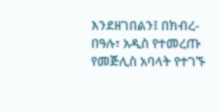እንደዘገበልን፤ በክብረ-በዓሉ፣ አዲስ የተመረጡ የመጅሊስ አባላት የተገኙ